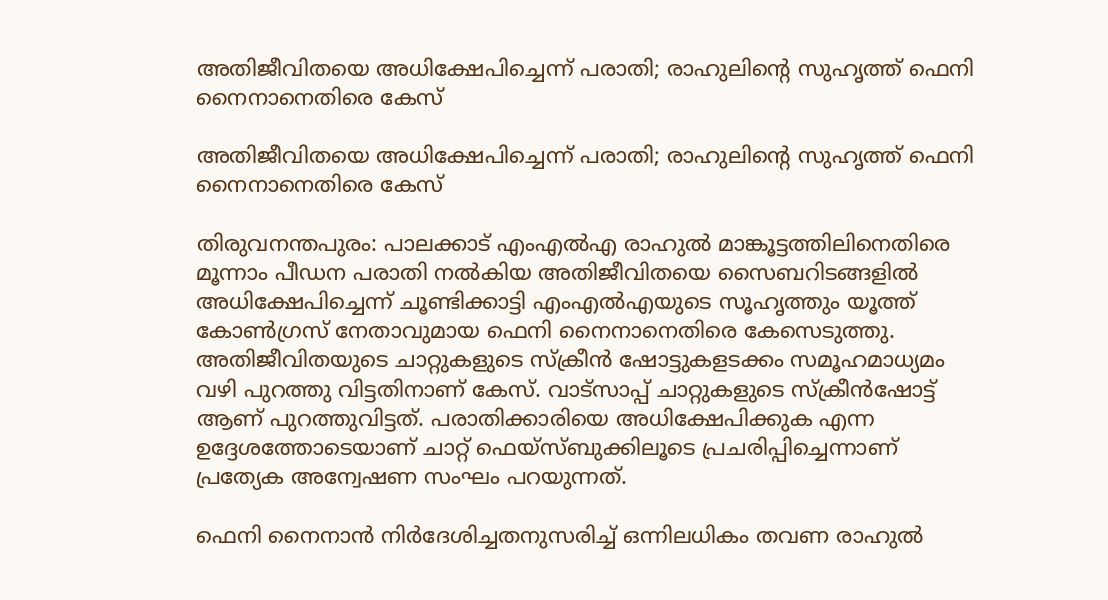അതിജീവിതയെ അധിക്ഷേപിച്ചെന്ന് പരാതി; രാഹുലിന്റെ സുഹൃത്ത് ഫെനി നൈനാനെതിരെ കേസ്

അതിജീവിതയെ അധിക്ഷേപിച്ചെന്ന് പരാതി; രാഹുലിന്റെ സുഹൃത്ത് ഫെനി നൈനാനെതിരെ കേസ്

തിരുവനന്തപുരം: പാലക്കാട് എംഎൽഎ രാഹുൽ മാങ്കൂട്ടത്തിലിനെതിരെ മൂന്നാം പീഡന പരാതി നൽകിയ അതിജീവിതയെ സൈബറിടങ്ങളിൽ അധിക്ഷേപിച്ചെന്ന് ചൂണ്ടിക്കാട്ടി എംഎൽഎയുടെ സൂഹൃത്തും യൂത്ത് കോൺഗ്രസ് നേതാവുമായ ഫെനി നൈനാനെതിരെ കേസെടുത്തു. അതിജീവിതയുടെ ചാറ്റുകളുടെ സ്‌ക്രീൻ ഷോട്ടുകളടക്കം സമൂഹമാധ്യമം വഴി പുറത്തു വിട്ടതിനാണ് കേസ്. വാട്‌സാപ്പ് ചാറ്റുകളുടെ സ്‌ക്രീൻഷോട്ട് ആണ് പുറത്തുവിട്ടത്. പരാതിക്കാരിയെ അധിക്ഷേപിക്കുക എന്ന ഉദ്ദേശത്തോടെയാണ് ചാറ്റ് ഫെയ്‌സ്ബുക്കിലൂടെ പ്രചരിപ്പിച്ചെന്നാണ് പ്രത്യേക അന്വേഷണ സംഘം പറയുന്നത്.

ഫെനി നൈനാൻ നിർദേശിച്ചതനുസരിച്ച് ഒന്നിലധികം തവണ രാഹുൽ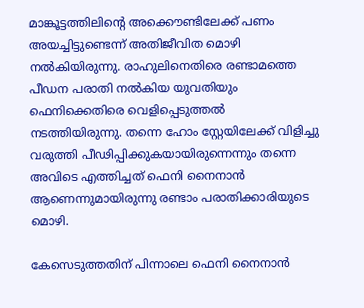മാങ്കൂട്ടത്തിലിന്റെ അക്കൌണ്ടിലേക്ക് പണം അയച്ചിട്ടുണ്ടെന്ന് അതിജീവിത മൊഴി നൽകിയിരുന്നു. രാഹുലിനെതിരെ രണ്ടാമത്തെ പീഡന പരാതി നൽകിയ യുവതിയും ഫെനിക്കെതിരെ വെളിപ്പെടുത്തൽ നടത്തിയിരുന്നു. തന്നെ ഹോം സ്റ്റേയിലേക്ക് വിളിച്ചു വരുത്തി പീഢിപ്പിക്കുകയായിരുന്നെന്നും തന്നെ അവിടെ എത്തിച്ചത് ഫെനി നൈനാൻ ആണെന്നുമായിരുന്നു രണ്ടാം പരാതിക്കാരിയുടെ മൊഴി.

കേസെടുത്തതിന് പിന്നാലെ ഫെനി നൈനാൻ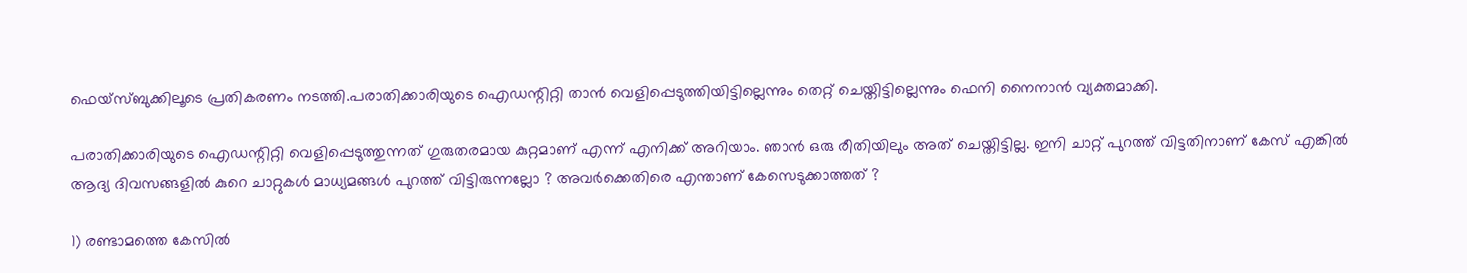ഫെയ്‌സ്ബുക്കിലൂടെ പ്രതികരണം നടത്തി.പരാതിക്കാരിയുടെ ഐഡന്റിറ്റി താൻ വെളിപ്പെടുത്തിയിട്ടില്ലെന്നും തെറ്റ് ചെയ്തിട്ടില്ലെന്നും ഫെനി നൈനാൻ വ്യക്തമാക്കി.

പരാതിക്കാരിയുടെ ഐഡന്റിറ്റി വെളിപ്പെടുത്തുന്നത് ഗുരുതരമായ കുറ്റമാണ് എന്ന് എനിക്ക് അറിയാം. ഞാൻ ഒരു രീതിയിലും അത് ചെയ്തിട്ടില്ല. ഇനി ചാറ്റ് പുറത്ത് വിട്ടതിനാണ് കേസ് എങ്കിൽ ആദ്യ ദിവസങ്ങളിൽ കുറെ ചാറ്റുകൾ മാധ്യമങ്ങൾ പുറത്ത് വിട്ടിരുന്നല്ലോ ? അവർക്കെതിരെ എന്താണ് കേസെടുക്കാത്തത് ?

1) രണ്ടാമത്തെ കേസിൽ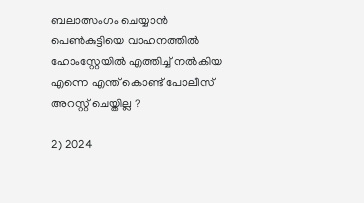ബലാത്സംഗം ചെയ്യാൻ പെൺകുട്ടിയെ വാഹനത്തിൽ ഹോംസ്റ്റേയിൽ എത്തിച്ച് നൽകിയ എന്നെ എന്ത് കൊണ്ട് പോലീസ് അറസ്റ്റ് ചെയ്തില്ല ?

2) 2024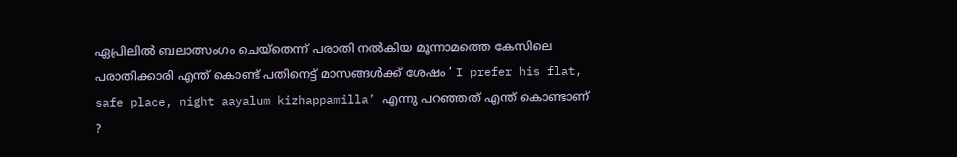ഏപ്രിലിൽ ബലാത്സംഗം ചെയ്‌തെന്ന് പരാതി നൽകിയ മൂന്നാമത്തെ കേസിലെ പരാതിക്കാരി എന്ത് കൊണ്ട് പതിനെട്ട് മാസങ്ങൾക്ക് ശേഷം ‘ I prefer his flat, safe place, night aayalum kizhappamilla’ എന്നു പറഞ്ഞത് എന്ത് കൊണ്ടാണ് ?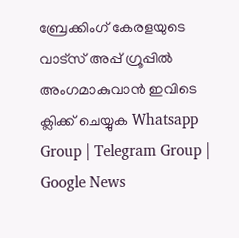ബ്രേക്കിംഗ് കേരളയുടെ വാട്സ് അപ്പ് ഗ്രൂപ്പിൽ അംഗമാകുവാൻ ഇവിടെ ക്ലിക്ക് ചെയ്യുക Whatsapp Group | Telegram Group | Google News